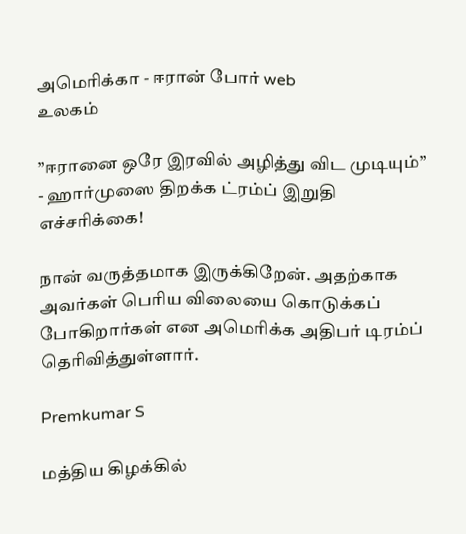அமெரிக்கா - ஈரான் போர் web
உலகம்

”ஈரானை ஒரே இரவில் அழித்து விட முடியும்” - ஹார்முஸை திறக்க ட்ரம்ப் இறுதி எச்சரிக்கை!

நான் வருத்தமாக இருக்கிறேன். அதற்காக அவர்கள் பெரிய விலையை கொடுக்கப் போகிறார்கள் என அமெரிக்க அதிபர் டிரம்ப் தெரிவித்துள்ளார்.

Premkumar S

மத்திய கிழக்கில்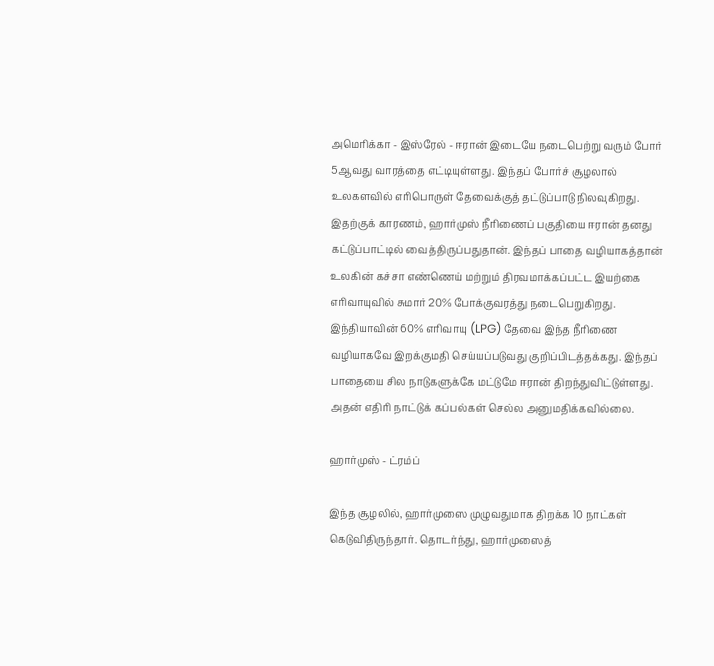அமெரிக்கா - இஸ்ரேல் - ஈரான் இடையே நடைபெற்று வரும் போர் 5ஆவது வாரத்தை எட்டியுள்ளது. இந்தப் போர்ச் சூழலால் உலகளவில் எரிபொருள் தேவைக்குத் தட்டுப்பாடு நிலவுகிறது. இதற்குக் காரணம், ஹார்முஸ் நீரிணைப் பகுதியை ஈரான் தனது கட்டுப்பாட்டில் வைத்திருப்பதுதான். இந்தப் பாதை வழியாகத்தான் உலகின் கச்சா எண்ணெய் மற்றும் திரவமாக்கப்பட்ட இயற்கை எரிவாயுவில் சுமார் 20% போக்குவரத்து நடைபெறுகிறது. இந்தியாவின் 60% எரிவாயு (LPG) தேவை இந்த நீரிணை வழியாகவே இறக்குமதி செய்யப்படுவது குறிப்பிடத்தக்கது. இந்தப் பாதையை சில நாடுகளுக்கே மட்டுமே ஈரான் திறந்துவிட்டுள்ளது. அதன் எதிரி நாட்டுக் கப்பல்கள் செல்ல அனுமதிக்கவில்லை.

ஹார்முஸ் - ட்ரம்ப்

இந்த சூழலில், ஹார்முஸை முழுவதுமாக திறக்க 10 நாட்கள் கெடுவிதிருந்தார். தொடர்ந்து, ஹார்முஸைத்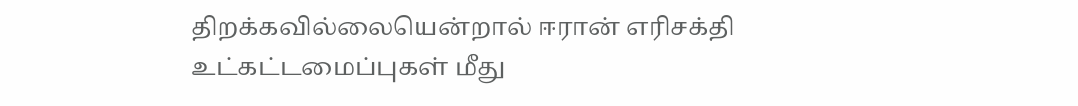திறக்கவில்லையென்றால் ஈரான் எரிசக்தி உட்கட்டமைப்புகள் மீது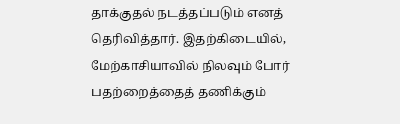தாக்குதல் நடத்தப்படும் எனத் தெரிவித்தார். இதற்கிடையில், மேற்காசியாவில் நிலவும் போர் பதற்றைத்தைத் தணிக்கும்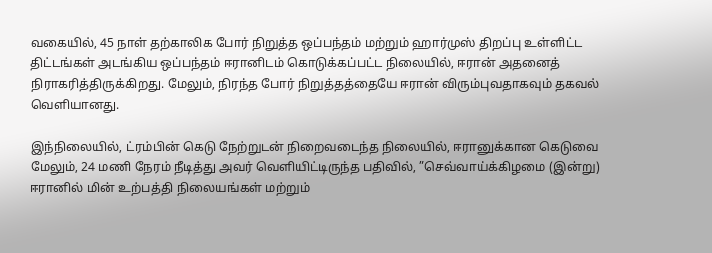வகையில், 45 நாள் தற்காலிக போர் நிறுத்த ஒப்பந்தம் மற்றும் ஹார்முஸ் திறப்பு உள்ளிட்ட திட்டங்கள் அடங்கிய ஒப்பந்தம் ஈரானிடம் கொடுக்கப்பட்ட நிலையில், ஈரான் அதனைத் நிராகரித்திருக்கிறது. மேலும், நிரந்த போர் நிறுத்தத்தையே ஈரான் விரும்புவதாகவும் தகவல் வெளியானது.

இந்நிலையில், ட்ரம்பின் கெடு நேற்றுடன் நிறைவடைந்த நிலையில், ஈரானுக்கான கெடுவை மேலும், 24 மணி நேரம் நீடித்து அவர் வெளியிட்டிருந்த பதிவில், ”செவ்வாய்க்கிழமை (இன்று) ஈரானில் மின் உற்பத்தி நிலையங்கள் மற்றும்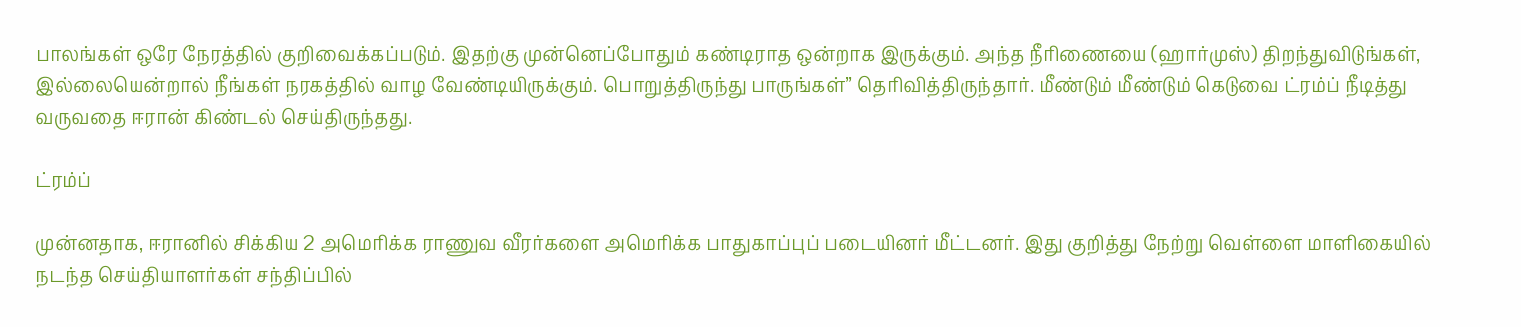பாலங்கள் ஒரே நேரத்தில் குறிவைக்கப்படும். இதற்கு முன்னெப்போதும் கண்டிராத ஒன்றாக இருக்கும். அந்த நீரிணையை (ஹார்முஸ்) திறந்துவிடுங்கள், இல்லையென்றால் நீங்கள் நரகத்தில் வாழ வேண்டியிருக்கும். பொறுத்திருந்து பாருங்கள்” தெரிவித்திருந்தார். மீண்டும் மீண்டும் கெடுவை ட்ரம்ப் நீடித்து வருவதை ஈரான் கிண்டல் செய்திருந்தது.

ட்ரம்ப்

முன்னதாக, ஈரானில் சிக்கிய 2 அமெரிக்க ராணுவ வீரர்களை அமெரிக்க பாதுகாப்புப் படையினர் மீட்டனர். இது குறித்து நேற்று வெள்ளை மாளிகையில் நடந்த செய்தியாளர்கள் சந்திப்பில்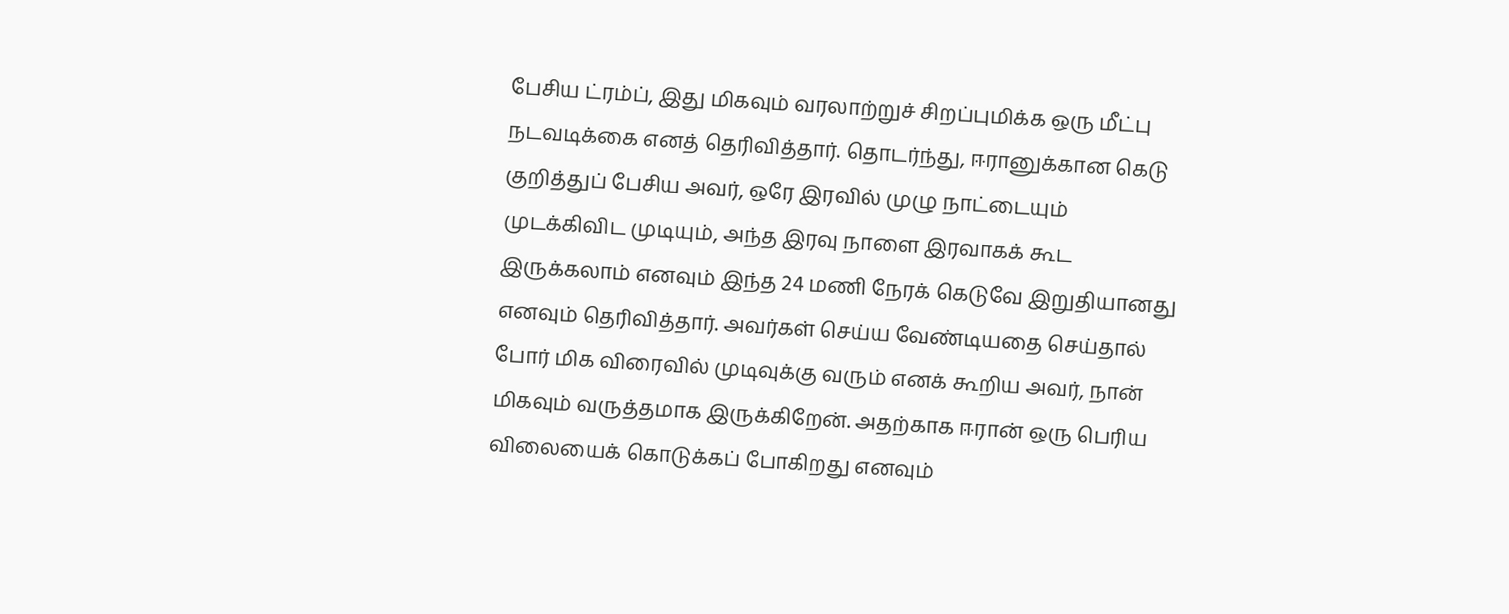பேசிய ட்ரம்ப், இது மிகவும் வரலாற்றுச் சிறப்புமிக்க ஒரு மீட்பு நடவடிக்கை எனத் தெரிவித்தார். தொடர்ந்து, ஈரானுக்கான கெடு குறித்துப் பேசிய அவர், ஒரே இரவில் முழு நாட்டையும் முடக்கிவிட முடியும், அந்த இரவு நாளை இரவாகக் கூட இருக்கலாம் எனவும் இந்த 24 மணி நேரக் கெடுவே இறுதியானது எனவும் தெரிவித்தார். அவர்கள் செய்ய வேண்டியதை செய்தால் போர் மிக விரைவில் முடிவுக்கு வரும் எனக் கூறிய அவர், நான் மிகவும் வருத்தமாக இருக்கிறேன். அதற்காக ஈரான் ஒரு பெரிய விலையைக் கொடுக்கப் போகிறது எனவும்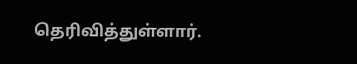தெரிவித்துள்ளார்.